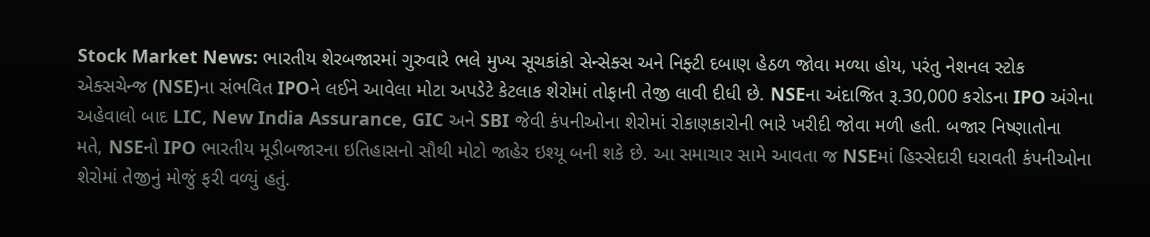Stock Market News: ભારતીય શેરબજારમાં ગુરુવારે ભલે મુખ્ય સૂચકાંકો સેન્સેક્સ અને નિફ્ટી દબાણ હેઠળ જોવા મળ્યા હોય, પરંતુ નેશનલ સ્ટોક એક્સચેન્જ (NSE)ના સંભવિત IPOને લઈને આવેલા મોટા અપડેટે કેટલાક શેરોમાં તોફાની તેજી લાવી દીધી છે. NSEના અંદાજિત રૂ.30,000 કરોડના IPO અંગેના અહેવાલો બાદ LIC, New India Assurance, GIC અને SBI જેવી કંપનીઓના શેરોમાં રોકાણકારોની ભારે ખરીદી જોવા મળી હતી. બજાર નિષ્ણાતોના મતે, NSEનો IPO ભારતીય મૂડીબજારના ઇતિહાસનો સૌથી મોટો જાહેર ઇશ્યૂ બની શકે છે. આ સમાચાર સામે આવતા જ NSEમાં હિસ્સેદારી ધરાવતી કંપનીઓના શેરોમાં તેજીનું મોજું ફરી વળ્યું હતું.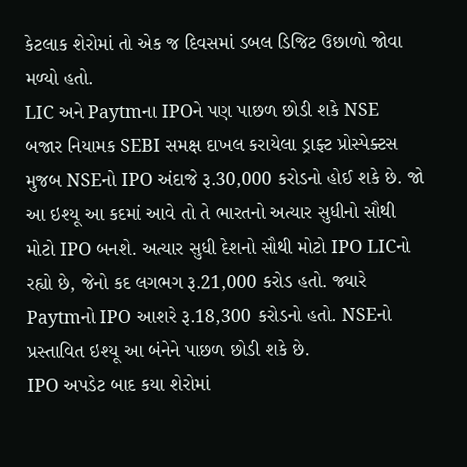કેટલાક શેરોમાં તો એક જ દિવસમાં ડબલ ડિજિટ ઉછાળો જોવા મળ્યો હતો.
LIC અને Paytmના IPOને પણ પાછળ છોડી શકે NSE
બજાર નિયામક SEBI સમક્ષ દાખલ કરાયેલા ડ્રાફ્ટ પ્રોસ્પેક્ટસ મુજબ NSEનો IPO અંદાજે રૂ.30,000 કરોડનો હોઈ શકે છે. જો આ ઇશ્યૂ આ કદમાં આવે તો તે ભારતનો અત્યાર સુધીનો સૌથી મોટો IPO બનશે. અત્યાર સુધી દેશનો સૌથી મોટો IPO LICનો રહ્યો છે, જેનો કદ લગભગ રૂ.21,000 કરોડ હતો. જ્યારે Paytmનો IPO આશરે રૂ.18,300 કરોડનો હતો. NSEનો પ્રસ્તાવિત ઇશ્યૂ આ બંનેને પાછળ છોડી શકે છે.
IPO અપડેટ બાદ કયા શેરોમાં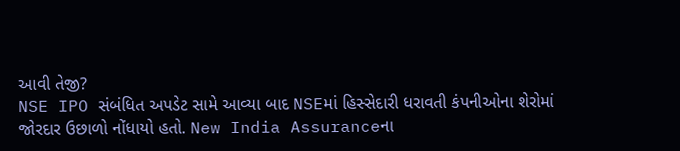આવી તેજી?
NSE IPO સંબંધિત અપડેટ સામે આવ્યા બાદ NSEમાં હિસ્સેદારી ધરાવતી કંપનીઓના શેરોમાં જોરદાર ઉછાળો નોંધાયો હતો. New India Assuranceના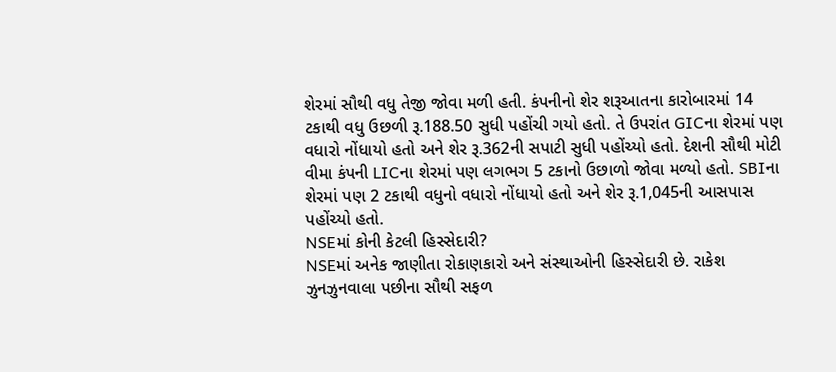શેરમાં સૌથી વધુ તેજી જોવા મળી હતી. કંપનીનો શેર શરૂઆતના કારોબારમાં 14 ટકાથી વધુ ઉછળી રૂ.188.50 સુધી પહોંચી ગયો હતો. તે ઉપરાંત GICના શેરમાં પણ વધારો નોંધાયો હતો અને શેર રૂ.362ની સપાટી સુધી પહોંચ્યો હતો. દેશની સૌથી મોટી વીમા કંપની LICના શેરમાં પણ લગભગ 5 ટકાનો ઉછાળો જોવા મળ્યો હતો. SBIના શેરમાં પણ 2 ટકાથી વધુનો વધારો નોંધાયો હતો અને શેર રૂ.1,045ની આસપાસ પહોંચ્યો હતો.
NSEમાં કોની કેટલી હિસ્સેદારી?
NSEમાં અનેક જાણીતા રોકાણકારો અને સંસ્થાઓની હિસ્સેદારી છે. રાકેશ ઝુનઝુનવાલા પછીના સૌથી સફળ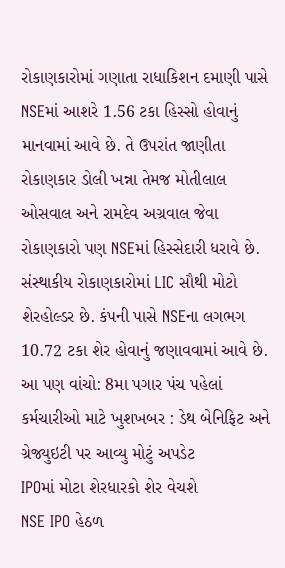રોકાણકારોમાં ગણાતા રાધાકિશન દમાણી પાસે NSEમાં આશરે 1.56 ટકા હિસ્સો હોવાનું માનવામાં આવે છે. તે ઉપરાંત જાણીતા રોકાણકાર ડોલી ખન્ના તેમજ મોતીલાલ ઓસવાલ અને રામદેવ અગ્રવાલ જેવા રોકાણકારો પણ NSEમાં હિસ્સેદારી ધરાવે છે. સંસ્થાકીય રોકાણકારોમાં LIC સૌથી મોટો શેરહોલ્ડર છે. કંપની પાસે NSEના લગભગ 10.72 ટકા શેર હોવાનું જણાવવામાં આવે છે.
આ પણ વાંચો: 8મા પગાર પંચ પહેલાં કર્મચારીઓ માટે ખુશખબર : ડેથ બેનિફિટ અને ગ્રેજ્યુઇટી પર આવ્યુ મોટું અપડેટ
IPOમાં મોટા શેરધારકો શેર વેચશે
NSE IPO હેઠળ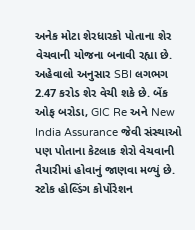અનેક મોટા શેરધારકો પોતાના શેર વેચવાની યોજના બનાવી રહ્યા છે. અહેવાલો અનુસાર SBI લગભગ 2.47 કરોડ શેર વેચી શકે છે. બેંક ઓફ બરોડા, GIC Re અને New India Assurance જેવી સંસ્થાઓ પણ પોતાના કેટલાક શેરો વેચવાની તૈયારીમાં હોવાનું જાણવા મળ્યું છે. સ્ટોક હોલ્ડિંગ કોર્પોરેશન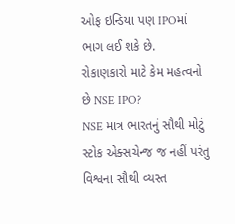ઓફ ઇન્ડિયા પણ IPOમાં ભાગ લઈ શકે છે.
રોકાણકારો માટે કેમ મહત્વનો છે NSE IPO?
NSE માત્ર ભારતનું સૌથી મોટું સ્ટોક એક્સચેન્જ જ નહીં પરંતુ વિશ્વના સૌથી વ્યસ્ત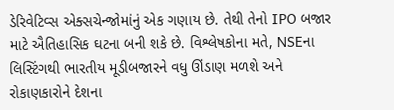ડેરિવેટિવ્સ એક્સચેન્જોમાંનું એક ગણાય છે. તેથી તેનો IPO બજાર માટે ઐતિહાસિક ઘટના બની શકે છે. વિશ્લેષકોના મતે, NSEના લિસ્ટિંગથી ભારતીય મૂડીબજારને વધુ ઊંડાણ મળશે અને રોકાણકારોને દેશના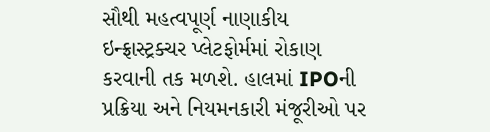સૌથી મહત્વપૂર્ણ નાણાકીય ઇન્ફ્રાસ્ટ્રક્ચર પ્લેટફોર્મમાં રોકાણ કરવાની તક મળશે. હાલમાં IPOની પ્રક્રિયા અને નિયમનકારી મંજૂરીઓ પર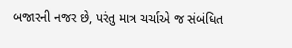બજારની નજર છે, પરંતુ માત્ર ચર્ચાએ જ સંબંધિત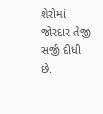શેરોમાં જોરદાર તેજી સર્જી દીધી છે.